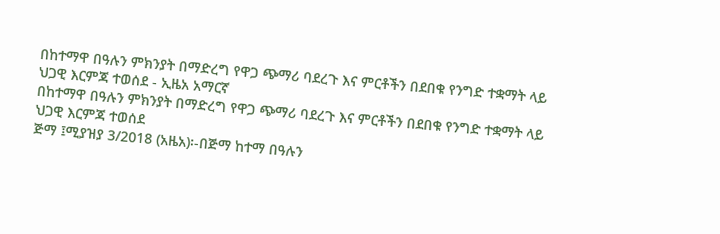በከተማዋ በዓሉን ምክንያት በማድረግ የዋጋ ጭማሪ ባደረጉ እና ምርቶችን በደበቁ የንግድ ተቋማት ላይ ህጋዊ እርምጃ ተወሰደ - ኢዜአ አማርኛ
በከተማዋ በዓሉን ምክንያት በማድረግ የዋጋ ጭማሪ ባደረጉ እና ምርቶችን በደበቁ የንግድ ተቋማት ላይ ህጋዊ እርምጃ ተወሰደ
ጅማ ፤ሚያዝያ 3/2018 (አዜአ)፡-በጅማ ከተማ በዓሉን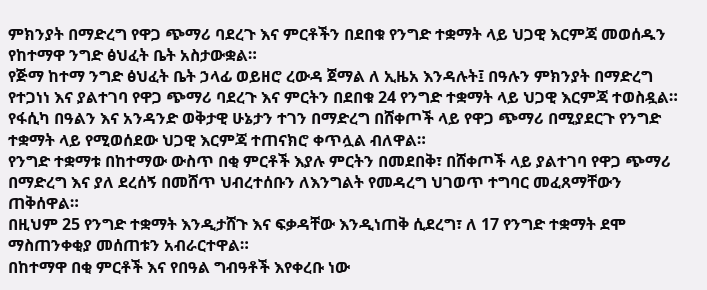ምክንያት በማድረግ የዋጋ ጭማሪ ባደረጉ እና ምርቶችን በደበቁ የንግድ ተቋማት ላይ ህጋዊ እርምጃ መወሰዱን የከተማዋ ንግድ ፅህፈት ቤት አስታውቋል።
የጅማ ከተማ ንግድ ፅህፈት ቤት ኃላፊ ወይዘሮ ረውዳ ጀማል ለ ኢዜአ እንዳሉት፤ በዓሉን ምክንያት በማድረግ የተጋነነ እና ያልተገባ የዋጋ ጭማሪ ባደረጉ እና ምርትን በደበቁ 24 የንግድ ተቋማት ላይ ህጋዊ እርምጃ ተወስዷል።
የፋሲካ በዓልን እና አንዳንድ ወቅታዊ ሁኔታን ተገን በማድረግ በሸቀጦች ላይ የዋጋ ጭማሪ በሚያደርጉ የንግድ ተቋማት ላይ የሚወሰደው ህጋዊ እርምጃ ተጠናክሮ ቀጥሏል ብለዋል።
የንግድ ተቋማቱ በከተማው ውስጥ በቂ ምርቶች እያሉ ምርትን በመደበቅ፣ በሸቀጦች ላይ ያልተገባ የዋጋ ጭማሪ በማድረግ እና ያለ ደረሰኝ በመሸጥ ህብረተሰቡን ለእንግልት የመዳረግ ህገወጥ ተግባር መፈጸማቸውን ጠቅሰዋል።
በዚህም 25 የንግድ ተቋማት እንዲታሸጉ እና ፍቃዳቸው እንዲነጠቅ ሲደረግ፣ ለ 17 የንግድ ተቋማት ደሞ ማስጠንቀቂያ መሰጠቱን አብራርተዋል።
በከተማዋ በቂ ምርቶች እና የበዓል ግብዓቶች እየቀረቡ ነው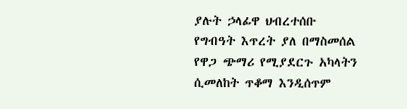ያሉት ኃላፊዋ ህብረተሰቡ የግብዓት እጥረት ያለ በማስመሰል የዋጋ ጭማሪ የሚያደርጉ አካላትን ሲመለከት ጥቆማ እንዲሰጥም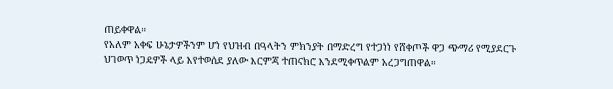ጠይቀዋል።
የአለም አቀፍ ሁኔታዎችንም ሆነ የህዝብ በዓላትን ምክንያት በማድረግ የተጋነነ የሸቀጦች ዋጋ ጭማሪ የሚያደርጉ ህገወጥ ነጋዴዎች ላይ እየተወሰደ ያለው እርምጃ ተጠናክሮ እንደሚቀጥልም አረጋግጠዋል።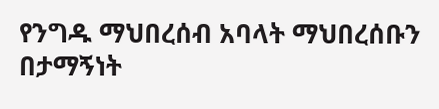የንግዱ ማህበረሰብ አባላት ማህበረሰቡን በታማኝነት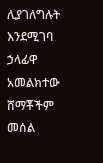ሊያገለግሉት እንደሚገባ ኃላፊዋ አመልክተው ሸማቾችም መሰል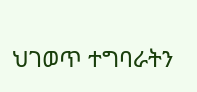ህገወጥ ተግባራትን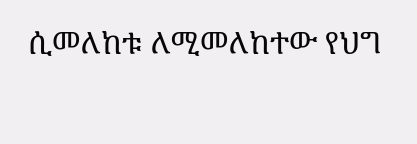ሲመለከቱ ለሚመለከተው የህግ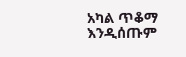አካል ጥቆማ እንዲሰጡም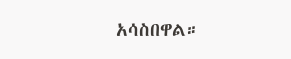አሳስበዋል።